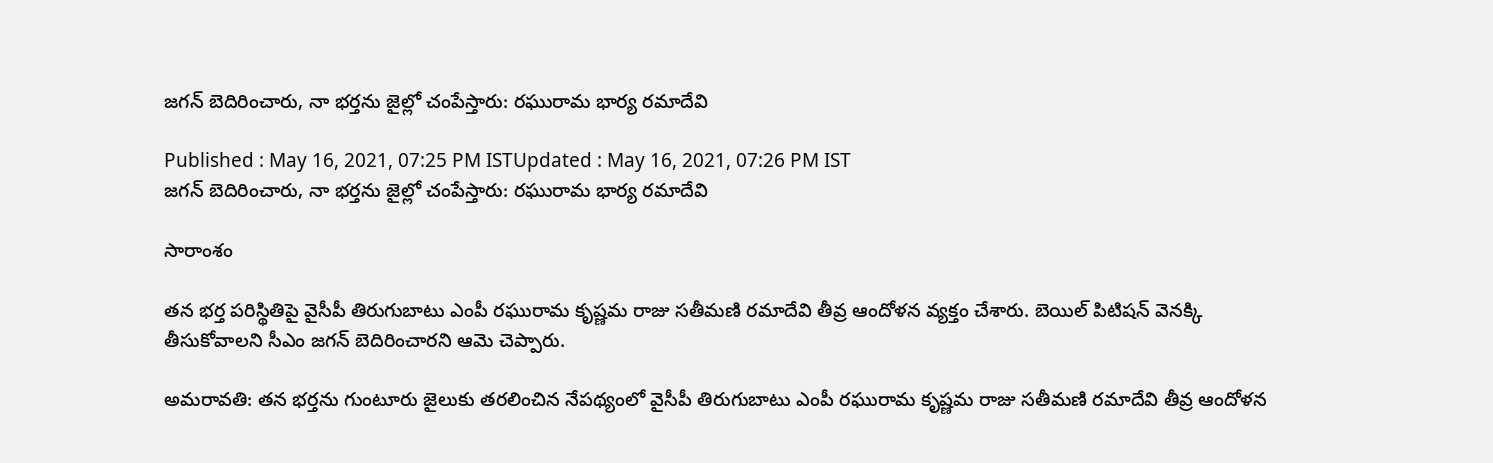జగన్ బెదిరించారు, నా భర్తను జైల్లో చంపేస్తారు: రఘురామ భార్య రమాదేవి

Published : May 16, 2021, 07:25 PM ISTUpdated : May 16, 2021, 07:26 PM IST
జగన్ బెదిరించారు, నా భర్తను జైల్లో చంపేస్తారు: రఘురామ భార్య రమాదేవి

సారాంశం

తన భర్త పరిస్థితిపై వైసీపీ తిరుగుబాటు ఎంపీ రఘురామ కృష్ణమ రాజు సతీమణి రమాదేవి తీవ్ర ఆందోళన వ్యక్తం చేశారు. బెయిల్ పిటిషన్ వెనక్కి తీసుకోవాలని సీఎం జగన్ బెదిరించారని ఆమె చెప్పారు.

అమరావతి: తన భర్తను గుంటూరు జైలుకు తరలించిన నేపథ్యంలో వైసీపీ తిరుగుబాటు ఎంపీ రఘురామ కృష్ణమ రాజు సతీమణి రమాదేవి తీవ్ర ఆందోళన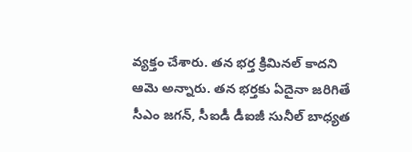వ్యక్తం చేశారు. తన భర్త క్రిమినల్ కాదని ఆమె అన్నారు. తన భర్తకు ఏదైనా జరిగితే సీఎం జగన్, సీఐడీ డీఐజీ సునీల్ బాధ్యత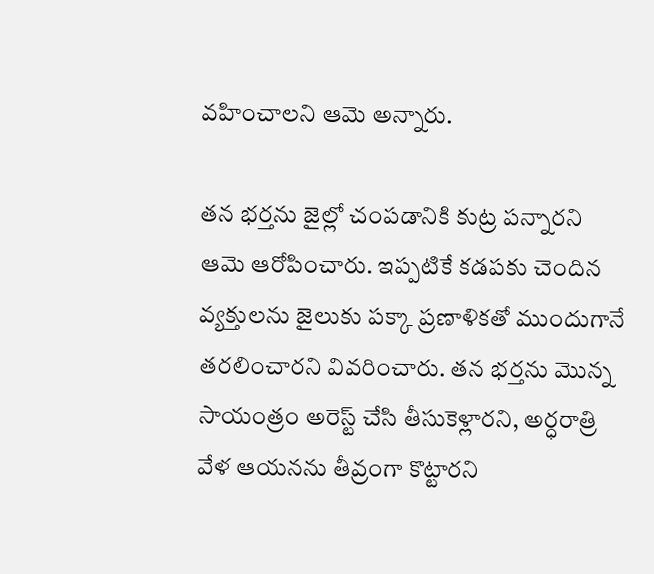వహించాలని ఆమె అన్నారు.

తన భర్తను జైల్లో చంపడానికి కుట్ర పన్నారని ఆమె ఆరోపించారు. ఇప్పటికే కడపకు చెందిన వ్యక్తులను జైలుకు పక్కా ప్రణాళికతో ముందుగానే తరలించారని వివరించారు. తన భర్తను మొన్న సాయంత్రం అరెస్ట్ చేసి తీసుకెళ్లారని, అర్ధరాత్రి వేళ ఆయనను తీవ్రంగా కొట్టారని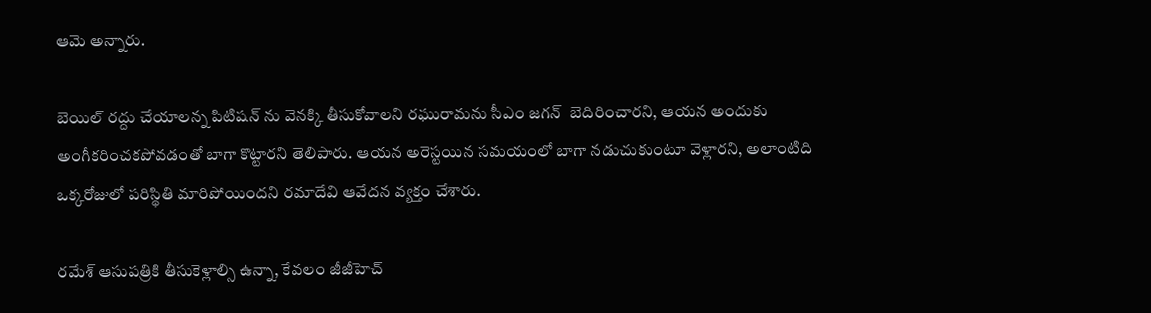ఆమె అన్నారు.

బెయిల్ రద్దు చేయాలన్న పిటిషన్ ను వెనక్కి తీసుకోవాలని రఘురామను సీఎం జగన్  బెదిరించారని, ఆయన అందుకు అంగీకరించకపోవడంతో బాగా కొట్టారని తెలిపారు. ఆయన అరెస్టయిన సమయంలో బాగా నడుచుకుంటూ వెళ్లారని, అలాంటిది ఒక్కరోజులో పరిస్థితి మారిపోయిందని రమాదేవి ఆవేదన వ్యక్తం చేశారు.

రమేశ్ ఆసుపత్రికి తీసుకెళ్లాల్సి ఉన్నా, కేవలం జీజీహెచ్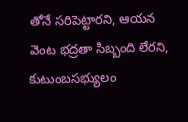తోనే సరిపెట్టారని, ఆయన వెంట భద్రతా సిబ్బంది లేరని, కుటుంబసభ్యులం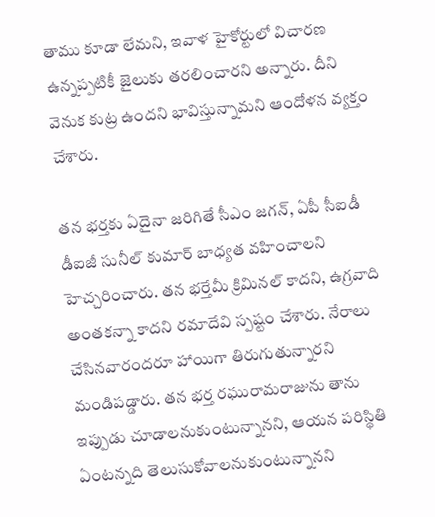తాము కూడా లేమని, ఇవాళ హైకోర్టులో విచారణ ఉన్నప్పటికీ జైలుకు తరలించారని అన్నారు. దీని వెనుక కుట్ర ఉందని భావిస్తున్నామని ఆందోళన వ్యక్తం చేశారు.

తన భర్తకు ఏదైనా జరిగితే సీఎం జగన్, ఏపీ సీఐడీ డీఐజీ సునీల్ కుమార్ బాధ్యత వహించాలని హెచ్చరించారు. తన భర్తేమీ క్రిమినల్ కాదని, ఉగ్రవాది అంతకన్నా కాదని రమాదేవి స్పష్టం చేశారు. నేరాలు చేసినవారందరూ హాయిగా తిరుగుతున్నారని మండిపడ్డారు. తన భర్త రఘురామరాజును తాను ఇప్పుడు చూడాలనుకుంటున్నానని, ఆయన పరిస్థితి ఏంటన్నది తెలుసుకోవాలనుకుంటున్నానని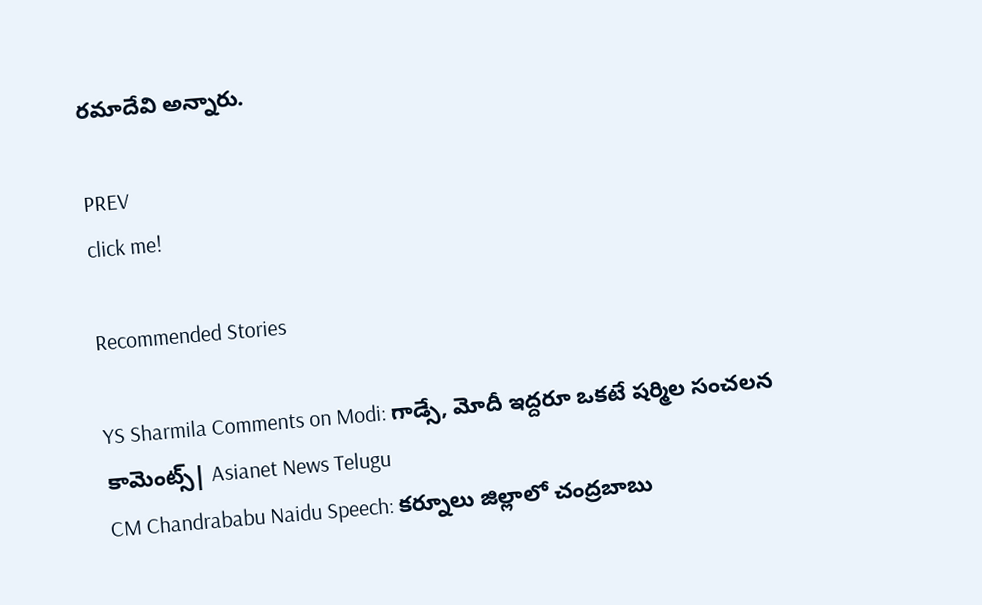రమాదేవి అన్నారు.

PREV
click me!

Recommended Stories

YS Sharmila Comments on Modi: గాడ్సే, మోదీ ఇద్దరూ ఒకటే షర్మిల సంచలన కామెంట్స్| Asianet News Telugu
CM Chandrababu Naidu Speech: కర్నూలు జిల్లాలో చంద్రబాబు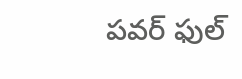పవర్ ఫుల్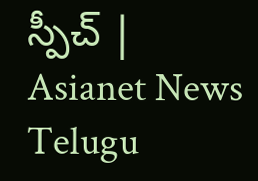స్పీచ్ | Asianet News Telugu